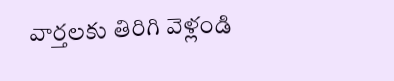వార్తలకు తిరిగి వెళ్లండి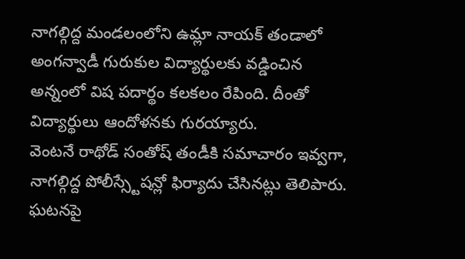నాగల్గిద్ద మండలంలోని ఉమ్లా నాయక్ తండాలో అంగన్వాడీ గురుకుల విద్యార్థులకు వడ్డించిన అన్నంలో విష పదార్థం కలకలం రేపింది. దీంతో విద్యార్థులు ఆందోళనకు గురయ్యారు.
వెంటనే రాథోడ్ సంతోష్ తండీకి సమాచారం ఇవ్వగా, నాగల్గిద్ద పోలీస్స్టేషన్లో ఫిర్యాదు చేసినట్లు తెలిపారు. ఘటనపై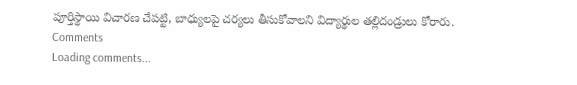పూర్తిస్థాయి విచారణ చేపట్టి, బాధ్యులపై చర్యలు తీసుకోవాలని విద్యార్థుల తల్లిదండ్రులు కోరారు.
Comments
Loading comments...